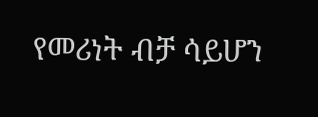የመሪነት ብቻ ሳይሆን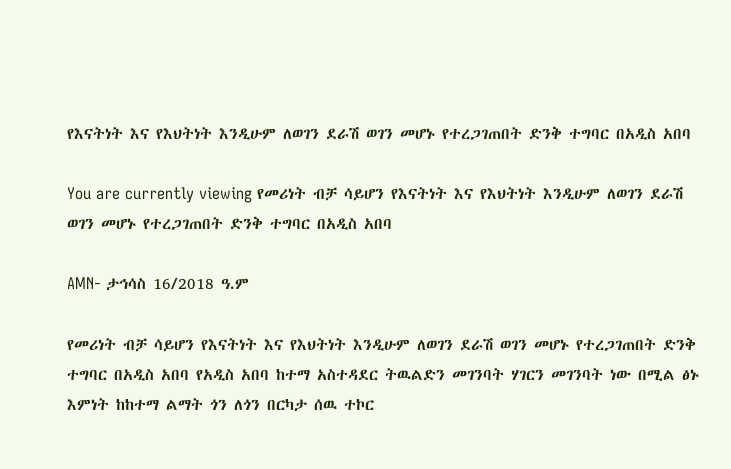የእናትነት እና የእህትነት እንዲሁም ለወገን ደራሽ ወገን መሆኑ የተረጋገጠበት ድንቅ ተግባር በአዲስ አበባ

You are currently viewing የመሪነት ብቻ ሳይሆን የእናትነት እና የእህትነት እንዲሁም ለወገን ደራሽ ወገን መሆኑ የተረጋገጠበት ድንቅ ተግባር በአዲስ አበባ

AMN- ታኅሳስ 16/2018 ዓ.ም

የመሪነት ብቻ ሳይሆን የእናትነት እና የእህትነት እንዲሁም ለወገን ደራሽ ወገን መሆኑ የተረጋገጠበት ድንቅ ተግባር በአዲስ አበባ የአዲስ አበባ ከተማ አስተዳደር ትዉልድን መገንባት ሃገርን መገንባት ነው በሚል ፅኑ እምነት ከከተማ ልማት ጎን ለጎን በርካታ ሰዉ ተኮር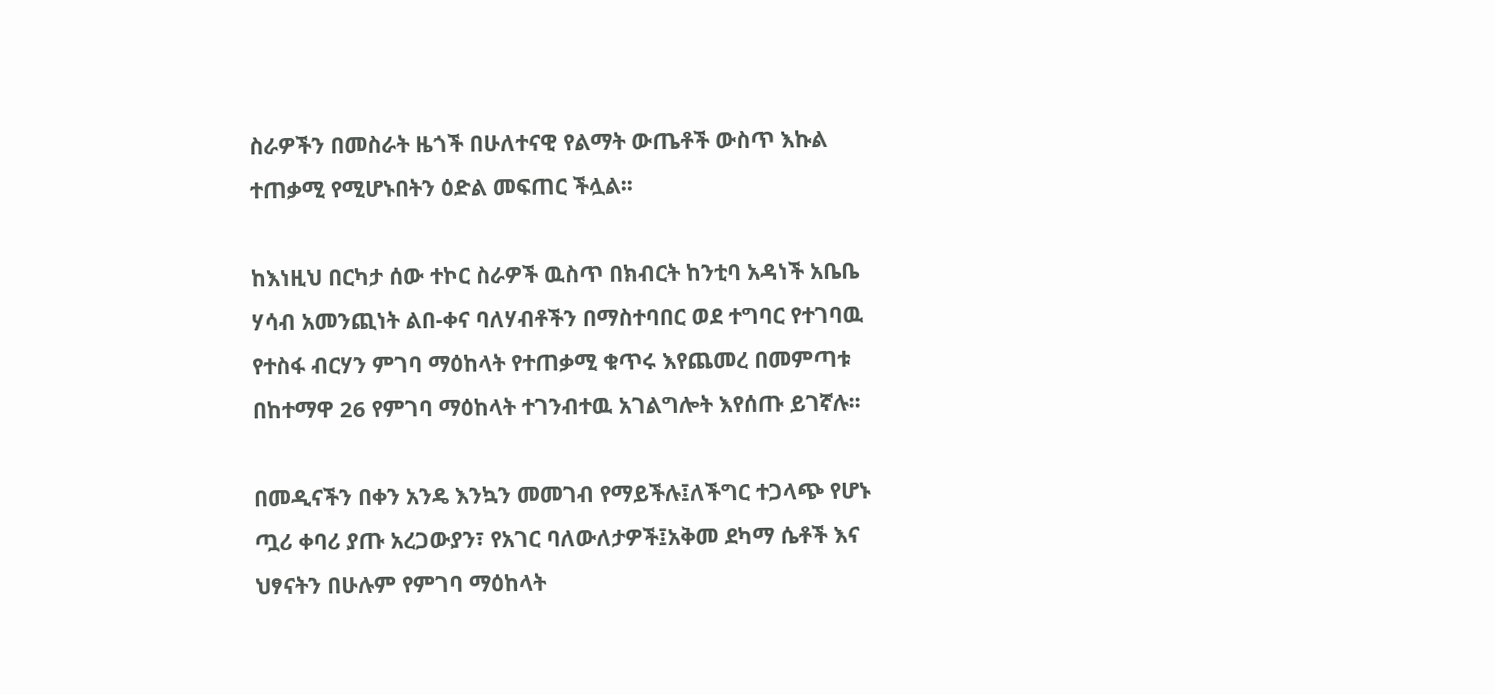ስራዎችን በመስራት ዜጎች በሁለተናዊ የልማት ውጤቶች ውስጥ እኩል ተጠቃሚ የሚሆኑበትን ዕድል መፍጠር ችሏል፡፡

ከእነዚህ በርካታ ሰው ተኮር ስራዎች ዉስጥ በክብርት ከንቲባ አዳነች አቤቤ ሃሳብ አመንጪነት ልበ-ቀና ባለሃብቶችን በማስተባበር ወደ ተግባር የተገባዉ የተስፋ ብርሃን ምገባ ማዕከላት የተጠቃሚ ቁጥሩ እየጨመረ በመምጣቱ በከተማዋ 26 የምገባ ማዕከላት ተገንብተዉ አገልግሎት እየሰጡ ይገኛሉ፡፡

በመዲናችን በቀን አንዴ እንኳን መመገብ የማይችሉ፤ለችግር ተጋላጭ የሆኑ ጧሪ ቀባሪ ያጡ አረጋውያን፣ የአገር ባለውለታዎች፤አቅመ ደካማ ሴቶች እና ህፃናትን በሁሉም የምገባ ማዕከላት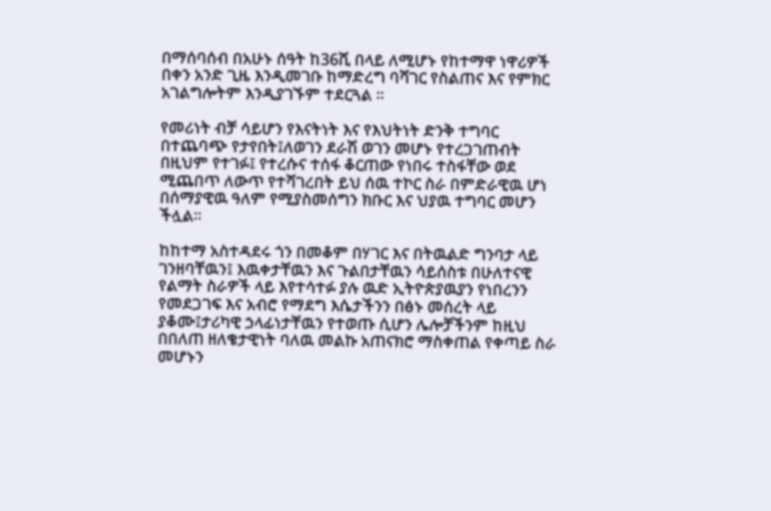በማሰባሰብ በአሁኑ ሰዓት ከ36ሺ በላይ ለሚሆኑ የከተማዋ ነዋሪዎች በቀን አንድ ጊዜ እንዲመገቡ ከማድረግ ባሻገር የስልጠና እና የምክር አገልግሎትም እንዲያገኙም ተደርጓል ፡፡

የመሪነት ብቻ ሳይሆን የእናትነት እና የእህትነት ድንቅ ተግባር በተጨባጭ የታየበት፤ለወገን ደራሽ ወገን መሆኑ የተረጋገጠብት በዚህም የተገፉ፤ የተረሱና ተሰፋ ቆርጠው የነበሩ ተስፋቸው ወደ ሚጨበጥ ለውጥ የተሻገረበት ይህ ሰዉ ተኮር ስራ በምድራዊዉ ሆነ በሰማያዊዉ ዓለም የሚያስመሰግን ክቡር እና ህያዉ ተግባር መሆን ችሏል፡፡

ከከተማ አስተዳደሩ ጎን በመቆም በሃገር እና በትዉልድ ግንባታ ላይ ገንዘባቸዉን፤ እዉቀታቸዉን እና ጉልበታቸዉን ሳይሰስቱ በሁለተናዊ የልማት ስራዎች ላይ እየተሳተፉ ያሉ ዉድ ኢትዮጵያዉያን የነበረንን የመደጋገፍ እና አብሮ የማደግ እሴታችንን በፅኑ መሰረት ላይ ያቆሙ፤ታሪካዊ ኃላፊነታቸዉን የተወጡ ሲሆን ሌሎቻችንም ከዚህ በበለጠ ዘለቄታዊነት ባለዉ መልኩ አጠናክሮ ማስቀጠል የቀጣይ ስራ መሆኑን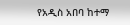የአዲስ አበባ ከተማ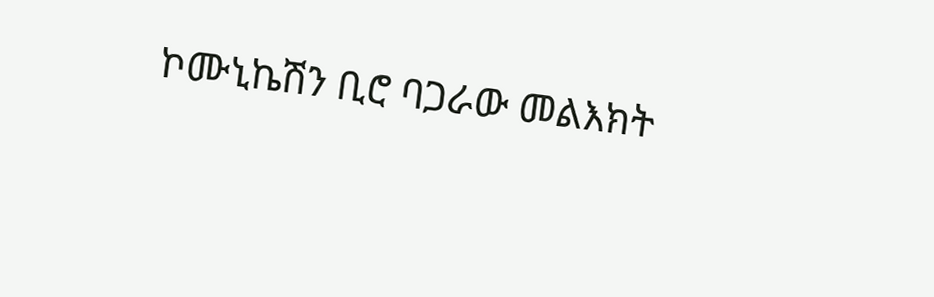ኮሙኒኬሽን ቢሮ ባጋራው መልእክት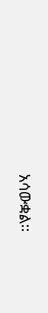አሳውቋል፡፡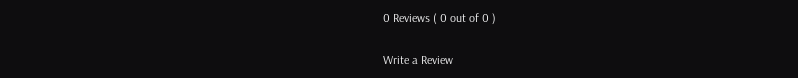0 Reviews ( 0 out of 0 )

Write a Review